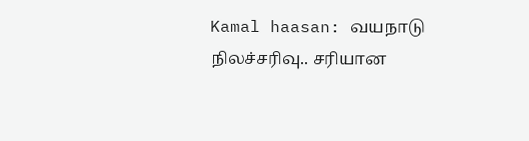Kamal haasan: வயநாடு நிலச்சரிவு.. சரியான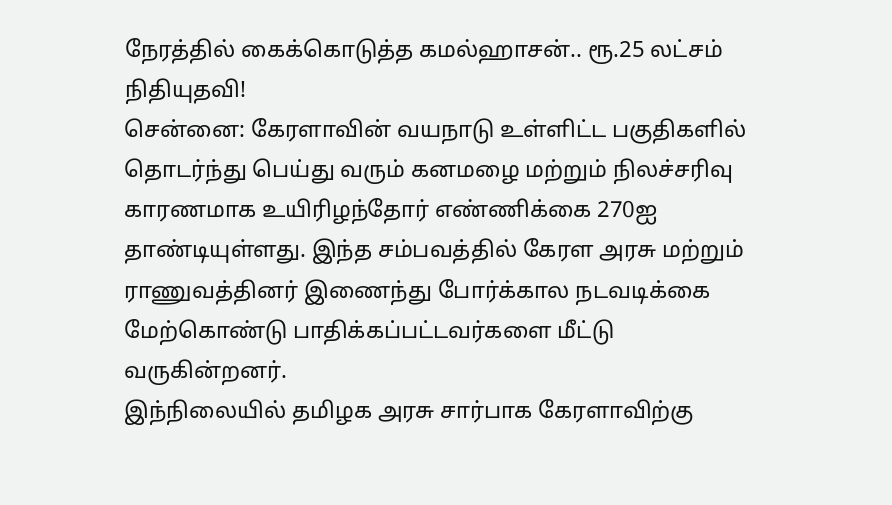நேரத்தில் கைக்கொடுத்த கமல்ஹாசன்.. ரூ.25 லட்சம் நிதியுதவி!
சென்னை: கேரளாவின் வயநாடு உள்ளிட்ட பகுதிகளில் தொடர்ந்து பெய்து வரும் கனமழை மற்றும் நிலச்சரிவு காரணமாக உயிரிழந்தோர் எண்ணிக்கை 270ஐ தாண்டியுள்ளது. இந்த சம்பவத்தில் கேரள அரசு மற்றும் ராணுவத்தினர் இணைந்து போர்க்கால நடவடிக்கை மேற்கொண்டு பாதிக்கப்பட்டவர்களை மீட்டு வருகின்றனர்.
இந்நிலையில் தமிழக அரசு சார்பாக கேரளாவிற்கு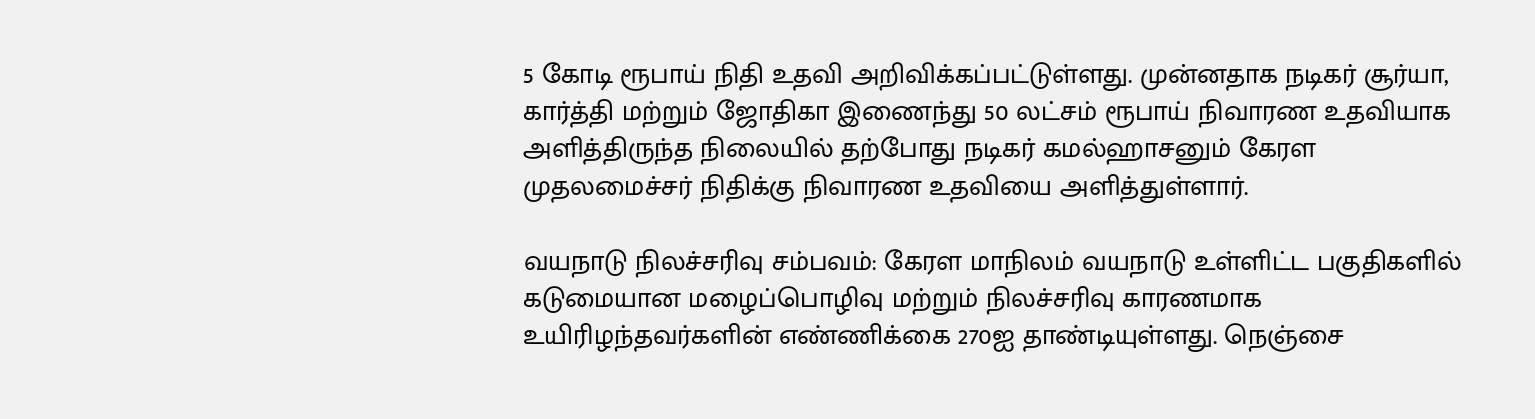5 கோடி ரூபாய் நிதி உதவி அறிவிக்கப்பட்டுள்ளது. முன்னதாக நடிகர் சூர்யா, கார்த்தி மற்றும் ஜோதிகா இணைந்து 50 லட்சம் ரூபாய் நிவாரண உதவியாக அளித்திருந்த நிலையில் தற்போது நடிகர் கமல்ஹாசனும் கேரள முதலமைச்சர் நிதிக்கு நிவாரண உதவியை அளித்துள்ளார்.

வயநாடு நிலச்சரிவு சம்பவம்: கேரள மாநிலம் வயநாடு உள்ளிட்ட பகுதிகளில் கடுமையான மழைப்பொழிவு மற்றும் நிலச்சரிவு காரணமாக உயிரிழந்தவர்களின் எண்ணிக்கை 270ஐ தாண்டியுள்ளது. நெஞ்சை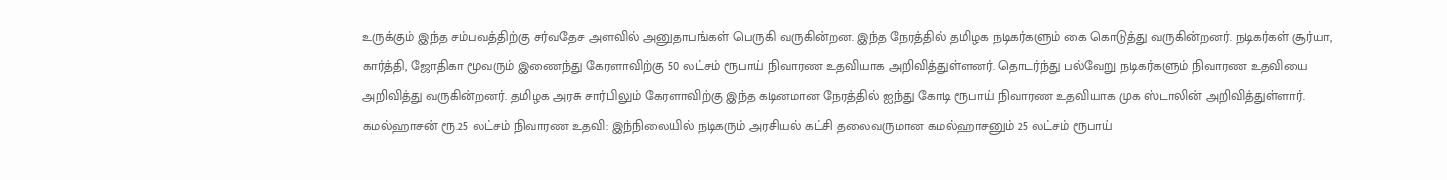உருக்கும் இந்த சம்பவத்திற்கு சர்வதேச அளவில் அனுதாபங்கள் பெருகி வருகின்றன. இந்த நேரத்தில் தமிழக நடிகர்களும் கை கொடுத்து வருகின்றனர். நடிகர்கள் சூர்யா, கார்த்தி, ஜோதிகா மூவரும் இணைந்து கேரளாவிற்கு 50 லட்சம் ரூபாய் நிவாரண உதவியாக அறிவித்துள்ளனர். தொடர்ந்து பல்வேறு நடிகர்களும் நிவாரண உதவியை அறிவித்து வருகின்றனர். தமிழக அரசு சார்பிலும் கேரளாவிற்கு இந்த கடினமான நேரத்தில் ஐந்து கோடி ரூபாய் நிவாரண உதவியாக முக ஸ்டாலின் அறிவித்துள்ளார்.
கமல்ஹாசன் ரூ.25 லட்சம் நிவாரண உதவி: இந்நிலையில் நடிகரும் அரசியல் கட்சி தலைவருமான கமல்ஹாசனும் 25 லட்சம் ரூபாய்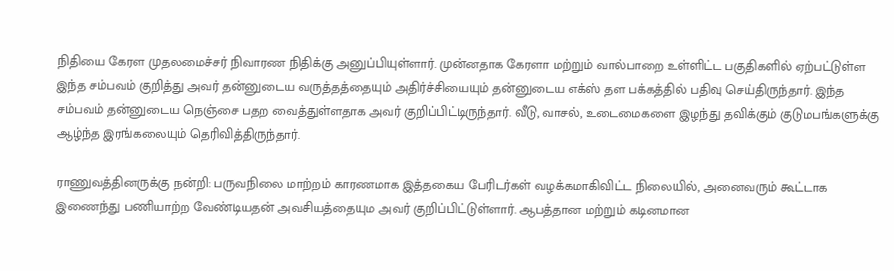நிதியை கேரள முதலமைச்சர் நிவாரண நிதிக்கு அனுப்பியுள்ளார். முன்னதாக கேரளா மற்றும் வால்பாறை உள்ளிட்ட பகுதிகளில் ஏற்பட்டுள்ள இந்த சம்பவம் குறித்து அவர் தன்னுடைய வருத்தத்தையும் அதிர்ச்சியையும் தன்னுடைய எக்ஸ் தள பக்கத்தில் பதிவு செய்திருந்தார். இந்த சம்பவம் தன்னுடைய நெஞ்சை பதற வைத்துள்ளதாக அவர் குறிப்பிட்டிருந்தார். வீடு, வாசல், உடைமைகளை இழந்து தவிக்கும் குடுமபங்களுக்கு ஆழ்ந்த இரங்கலையும் தெரிவித்திருந்தார்.

ராணுவத்தினருக்கு நன்றி: பருவநிலை மாற்றம் காரணமாக இத்தகைய பேரிடர்கள் வழக்கமாகிவிட்ட நிலையில், அனைவரும் கூட்டாக இணைந்து பணியாற்ற வேண்டியதன் அவசியத்தையும அவர் குறிப்பிட்டுள்ளார். ஆபத்தான மற்றும் கடினமான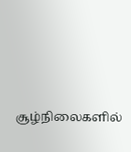சூழ்நிலைகளில்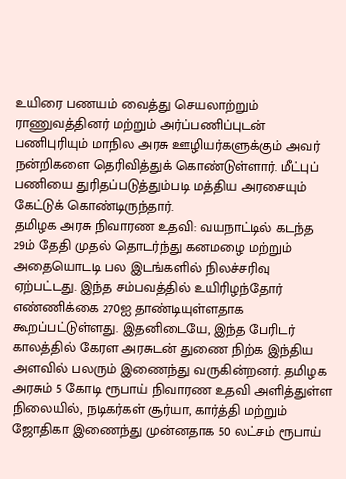உயிரை பணயம் வைத்து செயலாற்றும் ராணுவத்தினர் மற்றும் அர்ப்பணிப்புடன் பணிபுரியும் மாநில அரசு ஊழியர்களுக்கும் அவர் நன்றிகளை தெரிவித்துக் கொண்டுள்ளார். மீட்புப் பணியை துரிதப்படுத்தும்படி மத்திய அரசையும் கேட்டுக் கொண்டிருந்தார்.
தமிழக அரசு நிவாரண உதவி: வயநாட்டில் கடந்த 29ம் தேதி முதல் தொடர்ந்து கனமழை மற்றும் அதையொடடி பல இடங்களில் நிலச்சரிவு ஏற்பட்டது. இந்த சம்பவத்தில் உயிரிழந்தோர் எண்ணிக்கை 270ஐ தாண்டியுள்ளதாக கூறப்பட்டுள்ளது. இதனிடையே, இந்த பேரிடர் காலத்தில் கேரள அரசுடன் துணை நிற்க இந்திய அளவில் பலரும் இணைந்து வருகின்றனர். தமிழக அரசும் 5 கோடி ரூபாய் நிவாரண உதவி அளித்துள்ள நிலையில், நடிகர்கள் சூர்யா, கார்த்தி மற்றும் ஜோதிகா இணைந்து முன்னதாக 50 லட்சம் ரூபாய்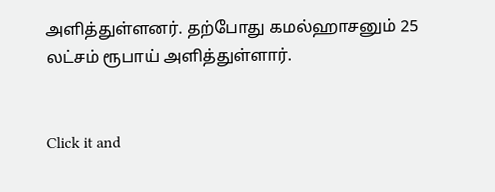அளித்துள்ளனர். தற்போது கமல்ஹாசனும் 25 லட்சம் ரூபாய் அளித்துள்ளார்.


Click it and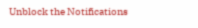Unblock the Notifications